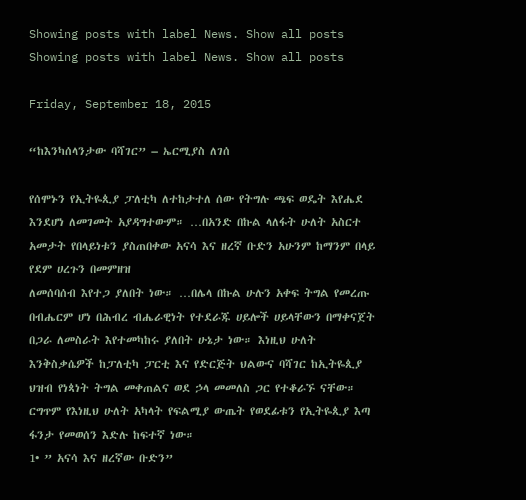Showing posts with label News. Show all posts
Showing posts with label News. Show all posts

Friday, September 18, 2015

“ከእንካሰላንታው ባሻገር” – ኤርሚያስ ለገሰ

የሰሞኑን የኢትዬጲያ ፓለቲካ ለተከታተለ ሰው የትግሉ ጫፍ ወዴት እየሔደ እንደሆነ ለመገመት አያዳግተውም። …በአንድ በኩል ላለፋት ሁለት አስርተ አመታት የበላይነቱን ያስጠበቀው አናሳ እና ዘረኛ ቡድን አሁንም ከማንም በላይ የደም ሀረጉን በመምዘዝ
ለመሰባሰብ እየተጋ ያለበት ነው። …በሌላ በኩል ሁሉን አቀፍ ትግል የመረጡ በብሔርም ሆነ በሕብረ ብሔራዊነት የተደራጁ ሀይሎች ሀይላቸውን በማቀናጀት በጋራ ለመስራት እየተመካከሩ ያለበት ሁኔታ ነው። እነዚህ ሁለት እንቅስቃሴዎች ከፓለቲካ ፓርቲ እና የድርጅት ህልውና ባሻገር ከኢትዬጲያ ህዝብ የነጳነት ትግል መቀጠልና ወደ ኃላ መመለስ ጋር የተቆራኙ ናቸው። ርግጥም የእነዚህ ሁለት አካላት የፍልሚያ ውጤት የወደፊቱን የኢትዬጲያ እጣ ፋንታ የመወሰን እድሉ ከፍተኛ ነው።
1• ” አናሳ እና ዘረኛው ቡድን”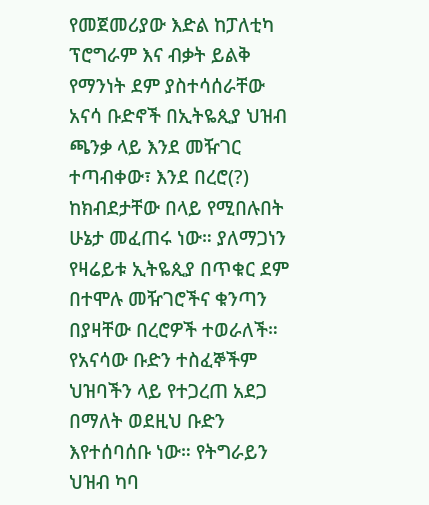የመጀመሪያው እድል ከፓለቲካ ፕሮግራም እና ብቃት ይልቅ የማንነት ደም ያስተሳሰራቸው አናሳ ቡድኖች በኢትዬጲያ ህዝብ ጫንቃ ላይ እንደ መዥገር ተጣብቀው፣ እንደ በረሮ(?) ከክብደታቸው በላይ የሚበሉበት ሁኔታ መፈጠሩ ነው። ያለማጋነን የዛሬይቱ ኢትዬጲያ በጥቁር ደም በተሞሉ መዥገሮችና ቁንጣን በያዛቸው በረሮዎች ተወራለች። የአናሳው ቡድን ተስፈኞችም ህዝባችን ላይ የተጋረጠ አደጋ በማለት ወደዚህ ቡድን እየተሰባሰቡ ነው። የትግራይን ህዝብ ካባ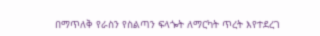በማጥለቅ የራስን የስልጣን ፍላጐት ለማርካት ጥረት እየተደረገ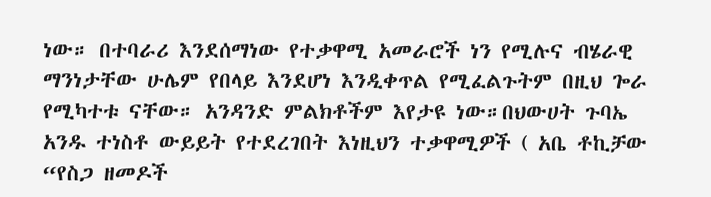ነው። በተባራሪ እንደሰማነው የተቃዋሚ አመራሮች ነን የሚሉና ብሄራዊ ማንነታቸው ሁሌም የበላይ እንደሆነ እንዲቀጥል የሚፈልጉትም በዚህ ጐራ የሚካተቱ ናቸው። አንዳንድ ምልክቶችም እየታዩ ነው።በህውሀት ጉባኤ አንዱ ተነስቶ ውይይት የተደረገበት እነዚህን ተቃዋሚዎች ( አቤ ቶኪቻው “የስጋ ዘመዶች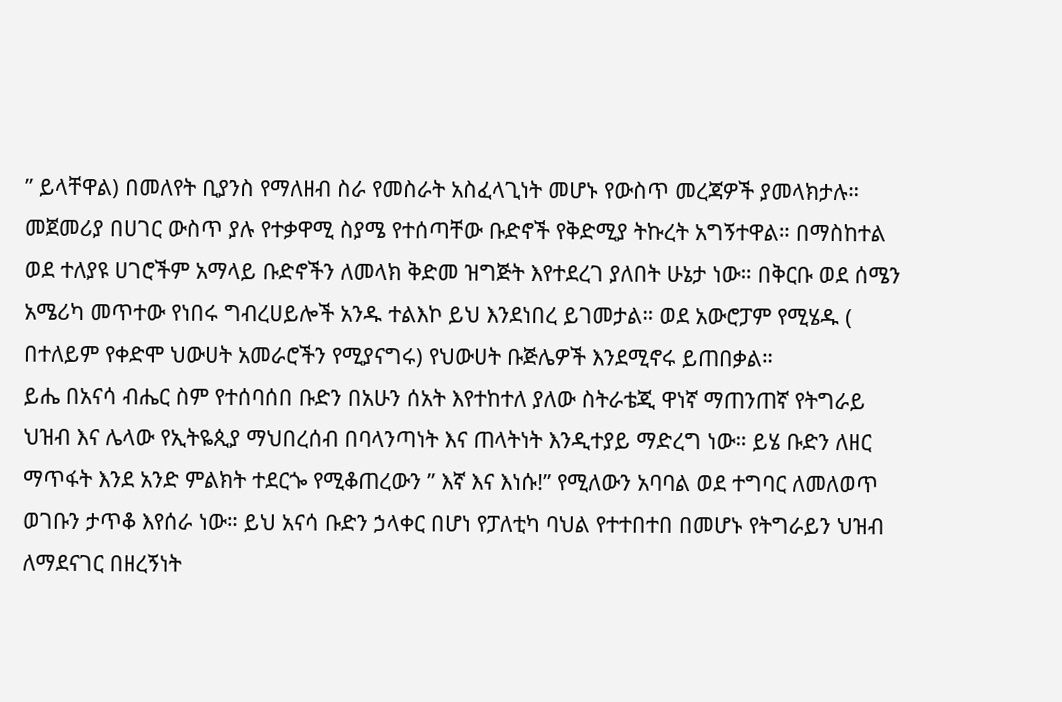” ይላቸዋል) በመለየት ቢያንስ የማለዘብ ስራ የመስራት አስፈላጊነት መሆኑ የውስጥ መረጃዎች ያመላክታሉ። መጀመሪያ በሀገር ውስጥ ያሉ የተቃዋሚ ስያሜ የተሰጣቸው ቡድኖች የቅድሚያ ትኩረት አግኝተዋል። በማስከተል ወደ ተለያዩ ሀገሮችም አማላይ ቡድኖችን ለመላክ ቅድመ ዝግጅት እየተደረገ ያለበት ሁኔታ ነው። በቅርቡ ወደ ሰሜን አሜሪካ መጥተው የነበሩ ግብረሀይሎች አንዱ ተልእኮ ይህ እንደነበረ ይገመታል። ወደ አውሮፓም የሚሄዱ ( በተለይም የቀድሞ ህውሀት አመራሮችን የሚያናግሩ) የህውሀት ቡጅሌዎች እንደሚኖሩ ይጠበቃል።
ይሔ በአናሳ ብሔር ስም የተሰባሰበ ቡድን በአሁን ሰአት እየተከተለ ያለው ስትራቴጂ ዋነኛ ማጠንጠኛ የትግራይ ህዝብ እና ሌላው የኢትዬጲያ ማህበረሰብ በባላንጣነት እና ጠላትነት እንዲተያይ ማድረግ ነው። ይሄ ቡድን ለዘር ማጥፋት እንደ አንድ ምልክት ተደርጐ የሚቆጠረውን ” እኛ እና እነሱ!” የሚለውን አባባል ወደ ተግባር ለመለወጥ ወገቡን ታጥቆ እየሰራ ነው። ይህ አናሳ ቡድን ኃላቀር በሆነ የፓለቲካ ባህል የተተበተበ በመሆኑ የትግራይን ህዝብ ለማደናገር በዘረኝነት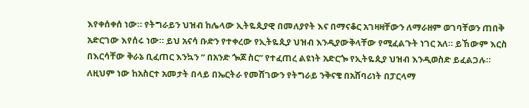እየቀሰቀሰ ነው። የትግራይን ህዝብ ከሌላው ኢትዬጲያዊ በመለያየት እና በማናቆር አገዛዛቸውን ለማራዘም ወገባቸወን ጠበቅ አድርገው እየሰሩ ነው። ይህ አናሳ ቡድን የተቀረው የኢትዬጲያ ህዝብ እንዲያውቅላቸው የሚፈልጉት ነገር አለ። ይኸውም እርስ በእርሳቸው ቅራኔ ቢፈጠር እንኳን ” በአንድ ጐጆ ስር” የተፈጠረ ልዩነት አድርጐ የኢትዬጲያ ህዝብ እንዲወስድ ይፈልጋሉ። ለዚህም ነው ከአስርተ አመታት በላይ በኤርትራ የመሸገውን የትግራይ ንቅናቄ በአሸባሪነት በፓርላማ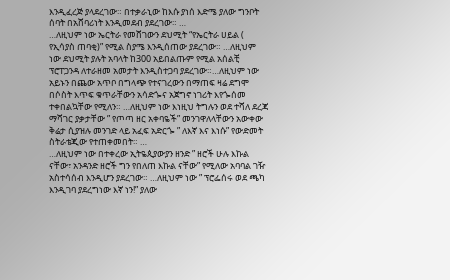እንዲፈረጅ ያላደረገው። በተቃራኒው ከእሱ ያነሰ እድሜ ያለው ግንቦት ሰባት በአሸባሪነት እንዲመደብ ያደረገው። …
…ለዚህም ነው ኤርትራ የመሸገውን ደህሚት “የኤርትራ ሀይል ( የኢሳያስ ጠባቂ)” የሚል ስያሜ እንዲሰጠው ያደረገው። …ለዚህም ነው ደህሚት ያሉት አባላት ከ300 አይበልጡም የሚል አሰልቺ ፕሮፐጋንዳ ለተራዘመ አመታት እንዲስተጋባ ያደረገው።…ለዚህም ነው አይኑን በጨው አጥቦ በግላጭ የተናገረውን በማጠፍ ዛሬ ደግሞ በሶስት እጥፍ ቁጥራቸውን አሳድጐና አጀግኖ ነገሪት እየጐሰመ ተቀበልኳቸው የሚለን። …ለዚህም ነው እነዚህ ትግሉን ወደ ተሻለ ደረጃ ማሻገር ያቃታቸው ” የጦጣ ዘር አቀባዬች” መንገዋለላቸውን አውቀው ቅሬታ ሲያዝሉ መንገድ ላይ አፈፍ አድርጐ ” ለእኛ እና እነሱ” የውድመት ስትራቴጂው የተጠቀመበት። …
…ለዚህም ነው በተቀረው ኢትዬጲያውያን ዘንድ ” ዘሮች ሁሉ እኩል ናቸው፣ አንዳንድ ዘሮች ግን የበለጠ እኩል ናቸው” የሚለው አባባል ገዥ አስተሳሰብ እንዲሆን ያደረገው። …ለዚህም ነው ” ፕሮፌሰሩ ወደ ጫካ እንዲገባ ያደረግነው እኛ ነን!” ያለው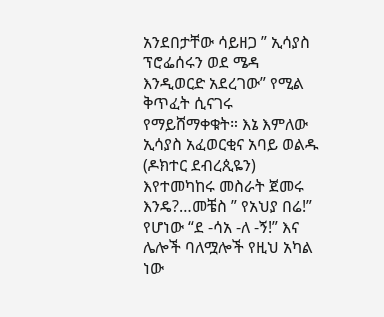አንደበታቸው ሳይዘጋ ” ኢሳያስ ፕሮፌሰሩን ወደ ሜዳ እንዲወርድ አደረገው” የሚል ቅጥፈት ሲናገሩ የማይሸማቀቁት። እኔ እምለው ኢሳያስ አፈወርቂና አባይ ወልዱ (ዶክተር ደብረጲዬን) እየተመካከሩ መስራት ጀመሩ እንዴ?…መቼስ ” የአህያ በሬ!” የሆነው “ደ -ሳአ -ለ -ኝ!” እና ሌሎች ባለሟሎች የዚህ አካል ነው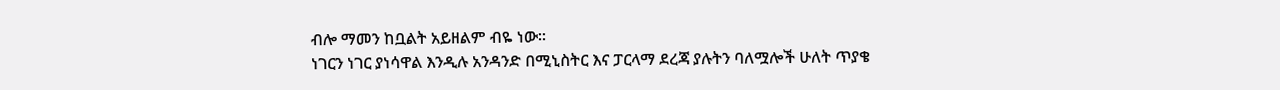ብሎ ማመን ከቧልት አይዘልም ብዬ ነው።
ነገርን ነገር ያነሳዋል እንዲሉ አንዳንድ በሚኒስትር እና ፓርላማ ደረጃ ያሉትን ባለሟሎች ሁለት ጥያቄ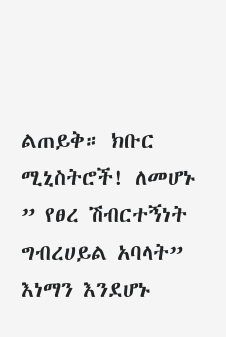ልጠይቅ። ክቡር ሚኒስትሮች! ለመሆኑ ” የፀረ ሽብርተኝነት ግብረሀይል አባላት” እነማን እንደሆኑ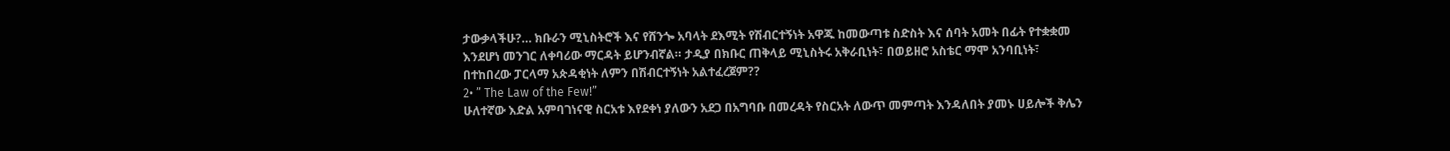ታውቃላችሁ?… ክቡራን ሚኒስትሮች እና የሸንጐ አባላት ደእሚት የሽብርተኝነት አዋጁ ከመውጣቱ ስድስት እና ሰባት አመት በፊት የተቋቋመ እንደሆነ መንገር ለቀባሪው ማርዳት ይሆንብኛል። ታዲያ በክቡር ጠቅላይ ሚኒስትሩ አቅራቢነት፣ በወይዘሮ አስቴር ማሞ አንባቢነት፣ በተከበረው ፓርላማ አጵዳቂነት ለምን በሽብርተኝነት አልተፈረጀም??
2• ” The Law of the Few!”
ሁለተኛው እድል አምባገነናዊ ስርአቱ እየደቀነ ያለውን አደጋ በአግባቡ በመረዳት የስርአት ለውጥ መምጣት እንዳለበት ያመኑ ሀይሎች ቅሌን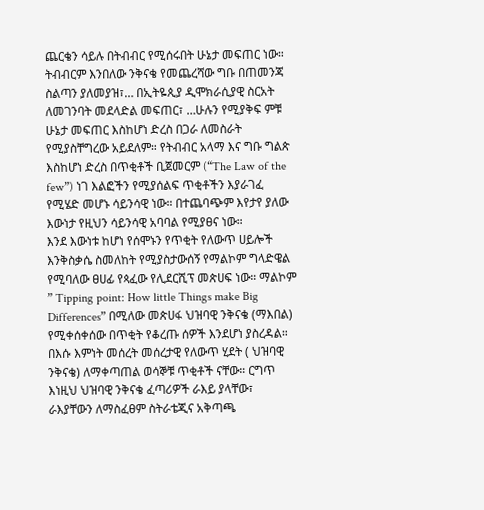ጨርቄን ሳይሉ በትብብር የሚሰሩበት ሁኔታ መፍጠር ነው። ትብብርም እንበለው ንቅናቄ የመጨረሻው ግቡ በጠመንጃ ስልጣን ያለመያዝ፣… በኢትዬጲያ ዲሞክራሲያዊ ስርአት ለመገንባት መደላድል መፍጠር፣ …ሁሉን የሚያቅፍ ምቹ ሁኔታ መፍጠር እስከሆነ ድረስ በጋራ ለመስራት የሚያስቸግረው አይደለም። የትብብር አላማ እና ግቡ ግልጵ እስከሆነ ድረስ በጥቂቶች ቢጀመርም (“The Law of the few”) ነገ እልፎችን የሚያሰልፍ ጥቂቶችን እያራገፈ የሚሄድ መሆኑ ሳይንሳዊ ነው። በተጨባጭም እየታየ ያለው እውነታ የዚህን ሳይንሳዊ አባባል የሚያፀና ነው።
እንደ እውነቱ ከሆነ የሰሞኑን የጥቂት የለውጥ ሀይሎች እንቅስቃሴ ስመለከት የሚያስታውሰኝ የማልኮም ግላድዌል የሚባለው ፀሀፊ የጳፈው የሊደርሺፕ መጵሀፍ ነው። ማልኮም ” Tipping point: How little Things make Big Differences” በሚለው መጵሀፋ ህዝባዊ ንቅናቄ (ማእበል) የሚቀሰቀሰው በጥቂት የቆረጡ ሰዎች እንደሆነ ያስረዳል። በእሱ እምነት መሰረት መሰረታዊ የለውጥ ሂደት ( ህዝባዊ ንቅናቄ) ለማቀጣጠል ወሳኞቹ ጥቂቶች ናቸው። ርግጥ እነዚህ ህዝባዊ ንቅናቄ ፈጣሪዎች ራእይ ያላቸው፣ ራእያቸውን ለማስፈፀም ስትራቴጂና አቅጣጫ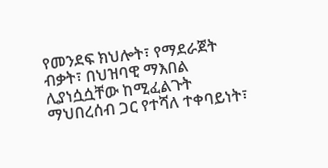የመንደፍ ክህሎት፣ የማደራጀት ብቃት፣ በህዝባዊ ማእበል ሊያነሷሷቸው ከሚፈልጉት ማህበረሰብ ጋር የተሻለ ተቀባይነት፣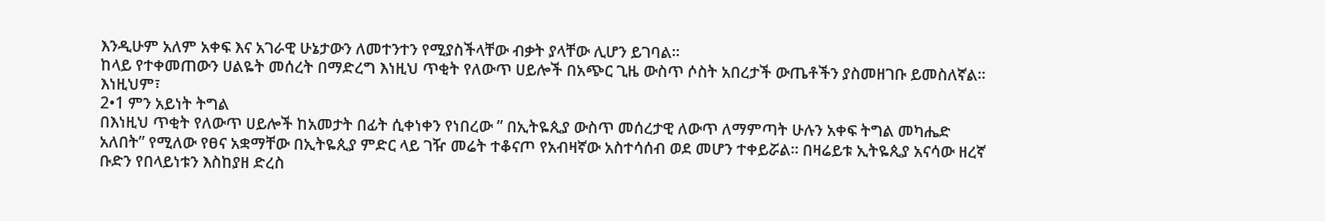እንዲሁም አለም አቀፍ እና አገራዊ ሁኔታውን ለመተንተን የሚያስችላቸው ብቃት ያላቸው ሊሆን ይገባል።
ከላይ የተቀመጠውን ሀልዬት መሰረት በማድረግ እነዚህ ጥቂት የለውጥ ሀይሎች በአጭር ጊዜ ውስጥ ሶስት አበረታች ውጤቶችን ያስመዘገቡ ይመስለኛል። እነዚህም፣
2•1 ምን አይነት ትግል
በእነዚህ ጥቂት የለውጥ ሀይሎች ከአመታት በፊት ሲቀነቀን የነበረው ” በኢትዬጲያ ውስጥ መሰረታዊ ለውጥ ለማምጣት ሁሉን አቀፍ ትግል መካሔድ አለበት” የሚለው የፀና አቋማቸው በኢትዬጲያ ምድር ላይ ገዥ መሬት ተቆናጦ የአብዛኛው አስተሳሰብ ወደ መሆን ተቀይሯል። በዛሬይቱ ኢትዬጲያ አናሳው ዘረኛ ቡድን የበላይነቱን እስከያዘ ድረስ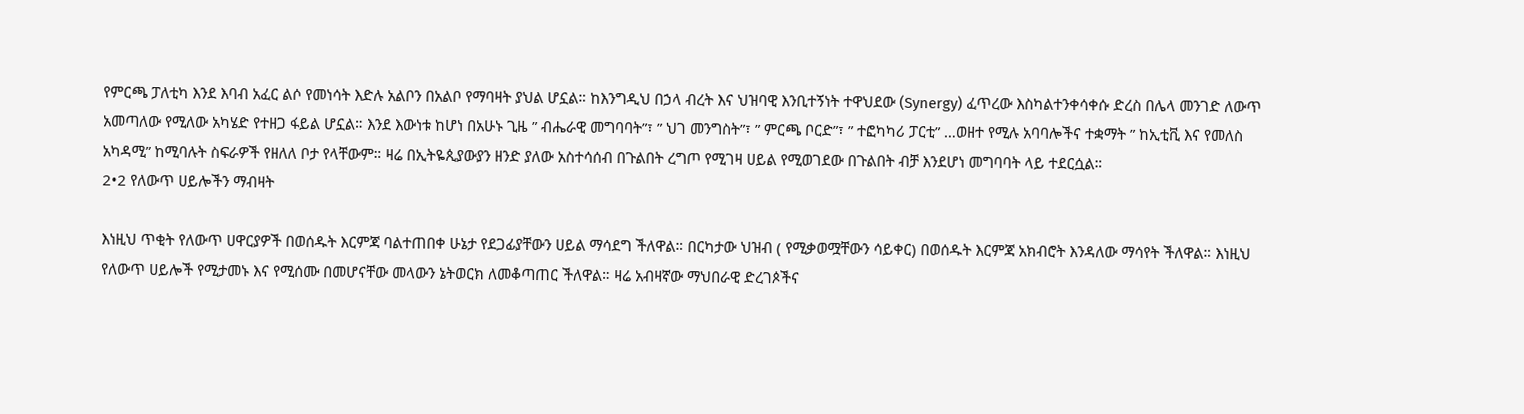የምርጫ ፓለቲካ እንደ እባብ አፈር ልሶ የመነሳት እድሉ አልቦን በአልቦ የማባዛት ያህል ሆኗል። ከእንግዲህ በኃላ ብረት እና ህዝባዊ እንቢተኝነት ተዋህደው (Synergy) ፈጥረው እስካልተንቀሳቀሱ ድረስ በሌላ መንገድ ለውጥ አመጣለው የሚለው አካሄድ የተዘጋ ፋይል ሆኗል። እንደ እውነቱ ከሆነ በአሁኑ ጊዜ ” ብሔራዊ መግባባት”፣ ” ህገ መንግስት”፣ ” ምርጫ ቦርድ”፣ ” ተፎካካሪ ፓርቲ” …ወዘተ የሚሉ አባባሎችና ተቋማት ” ከኢቲቪ እና የመለስ አካዳሚ” ከሚባሉት ስፍራዎች የዘለለ ቦታ የላቸውም። ዛሬ በኢትዬጲያውያን ዘንድ ያለው አስተሳሰብ በጉልበት ረግጦ የሚገዛ ሀይል የሚወገደው በጉልበት ብቻ እንደሆነ መግባባት ላይ ተደርሷል።
2•2 የለውጥ ሀይሎችን ማብዛት

እነዚህ ጥቂት የለውጥ ሀዋርያዎች በወሰዱት እርምጃ ባልተጠበቀ ሁኔታ የደጋፊያቸውን ሀይል ማሳደግ ችለዋል። በርካታው ህዝብ ( የሚቃወሟቸውን ሳይቀር) በወሰዱት እርምጃ አክብሮት እንዳለው ማሳየት ችለዋል። እነዚህ የለውጥ ሀይሎች የሚታመኑ እና የሚሰሙ በመሆናቸው መላውን ኔትወርክ ለመቆጣጠር ችለዋል። ዛሬ አብዛኛው ማህበራዊ ድረገጶችና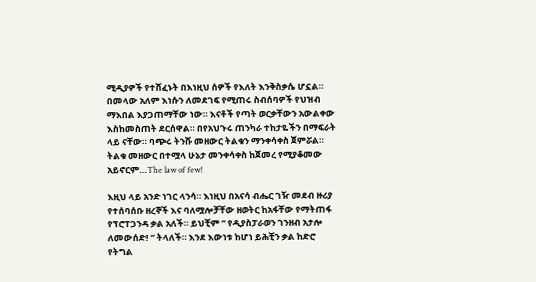ሚዲያዎች የተሸፈኑት በእነዚህ ሰዎች የእለት እንቅስቃሴ ሆኗል። በመላው አለም እነሱን ለመደገፍ የሚጠሩ ስብሰባዎች የህዝብ ማእበል እያጋጠማቸው ነው። እናቶች የጣት ወርቃቸውን አውልቀው እስከመስጠት ደርሰዋል። በየአህጉሩ ጠንካራ ተከታዬችን በማፍራት ላይ ናቸው። ባጭሩ ትንሹ መዘውር ትልቁን ማንቀሳቀስ ጀምሯል። ትልቁ መዘውር በተሟላ ሁኔታ መንቀሳቀስ ከጀመረ የሚያቆመው አይኖርም…The law of few!

እዚህ ላይ አንድ ነገር ላንሳ። እነዚህ በአናሳ ብሔር ገዥ መደብ ዙሪያ የተሰባሰቡ ዘረኞች እና ባለሟሎቻቸው ዘወትር ከአፋቸው የማትጠፋ የፕሮፐጋንዳ ቃል አለች። ይህቺም ” የዲያስፓራወን ገንዘብ አታሎ ለመውሰድ! ” ትላለች። እንደ እውነቱ ከሆነ ይሕቺን ቃል ከድሮ የትግል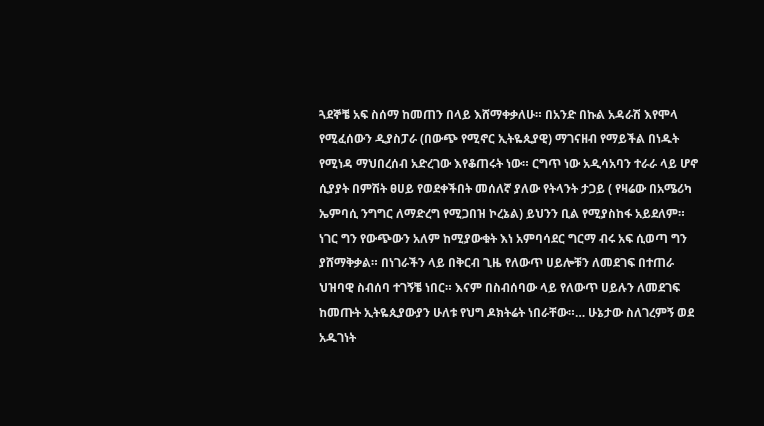ጓደኞቼ አፍ ስሰማ ከመጠን በላይ እሸማቀቃለሁ። በአንድ በኩል አዳራሽ እየሞላ የሚፈሰውን ዲያስፓራ (በውጭ የሚኖር ኢትዬጲያዊ) ማገናዘብ የማይችል በነዱት የሚነዳ ማህበረሰብ አድረገው እየቆጠሩት ነው። ርግጥ ነው አዲሳአባን ተራራ ላይ ሆኖ ሲያያት በምሽት ፀሀይ የወደቀችበት መሰለኛ ያለው የትላንት ታጋይ ( የዛሬው በአሜሪካ ኤምባሲ ንግግር ለማድረግ የሚጋበዝ ኮረኔል) ይህንን ቢል የሚያስከፋ አይደለም። ነገር ግን የውጭውን አለም ከሚያውቁት እነ አምባሳደር ግርማ ብሩ አፍ ሲወጣ ግን ያሸማቅቃል። በነገራችን ላይ በቅርብ ጊዜ የለውጥ ሀይሎቹን ለመደገፍ በተጠራ ህዝባዊ ስብሰባ ተገኝቼ ነበር። እናም በስብሰባው ላይ የለውጥ ሀይሉን ለመደገፍ ከመጡት ኢትዬጲያውያን ሁለቱ የህግ ዶክትሬት ነበራቸው።… ሁኔታው ስለገረምኝ ወደ አዱገነት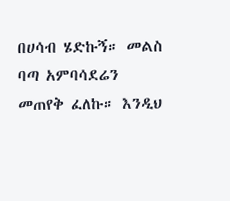በሀሳብ ሄድኩኝ። መልስ ባጣ አምባሳደሬን መጠየቅ ፈለኩ። እንዲህ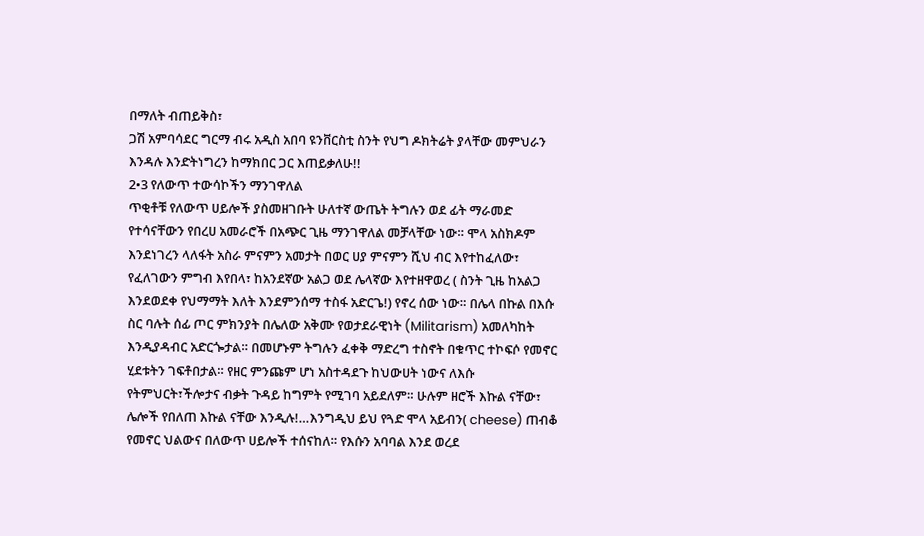በማለት ብጠይቅስ፣
ጋሽ አምባሳደር ግርማ ብሩ አዲስ አበባ ዩንቨርስቲ ስንት የህግ ዶክትሬት ያላቸው መምህራን እንዳሉ እንድትነግረን ከማክበር ጋር እጠይቃለሁ!!
2•3 የለውጥ ተውሳኮችን ማንገዋለል
ጥቂቶቹ የለውጥ ሀይሎች ያስመዘገቡት ሁለተኛ ውጤት ትግሉን ወደ ፊት ማራመድ የተሳናቸውን የበረሀ አመራሮች በአጭር ጊዜ ማንገዋለል መቻላቸው ነው። ሞላ አስክዶም እንደነገረን ላለፋት አስራ ምናምን አመታት በወር ሀያ ምናምን ሺህ ብር እየተከፈለው፣ የፈለገውን ምግብ እየበላ፣ ከአንደኛው አልጋ ወደ ሌላኛው እየተዘዋወረ ( ስንት ጊዜ ከአልጋ እንደወደቀ የህማማት እለት እንደምንሰማ ተስፋ አድርጌ!) የኖረ ሰው ነው። በሌላ በኩል በእሱ ስር ባሉት ሰፊ ጦር ምክንያት በሌለው አቅሙ የወታደራዊነት (Militarism) አመለካከት እንዲያዳብር አድርጐታል። በመሆኑም ትግሉን ፈቀቅ ማድረግ ተስኖት በቁጥር ተኮፍሶ የመኖር ሂደቱትን ገፍቶበታል። የዘር ምንጩም ሆነ አስተዳደጉ ከህውሀት ነውና ለእሱ የትምህርት፣ችሎታና ብቃት ጉዳይ ከግምት የሚገባ አይደለም። ሁሉም ዘሮች እኩል ናቸው፣ ሌሎች የበለጠ እኩል ናቸው እንዲሉ!…እንግዲህ ይህ የጓድ ሞላ አይብን( cheese) ጠብቆ የመኖር ህልውና በለውጥ ሀይሎች ተሰናከለ። የእሱን አባባል እንደ ወረደ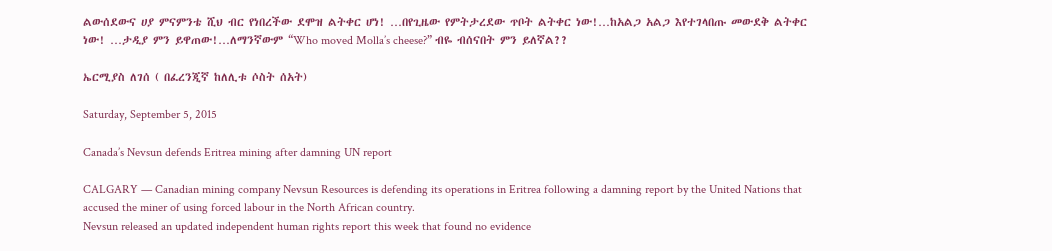ልውሰደውና ሀያ ምናምንቴ ሺህ ብር የነበረችው ደሞዝ ልትቀር ሆነ! …በየጊዜው የምትታረደው ጥቦት ልትቀር ነው!…ከአልጋ አልጋ እየተገላበጡ መውደቅ ልትቀር ነው! …ታዲያ ምን ይዋጠው!…ለማንኛውም “Who moved Molla’s cheese?” ብዬ ብሰናበት ምን ይለኛል??

ኤርሚያስ ለገሰ ( በፈረንጂኛ ከለሊቱ ሶስት ሰአት)

Saturday, September 5, 2015

Canada’s Nevsun defends Eritrea mining after damning UN report

CALGARY — Canadian mining company Nevsun Resources is defending its operations in Eritrea following a damning report by the United Nations that accused the miner of using forced labour in the North African country.
Nevsun released an updated independent human rights report this week that found no evidence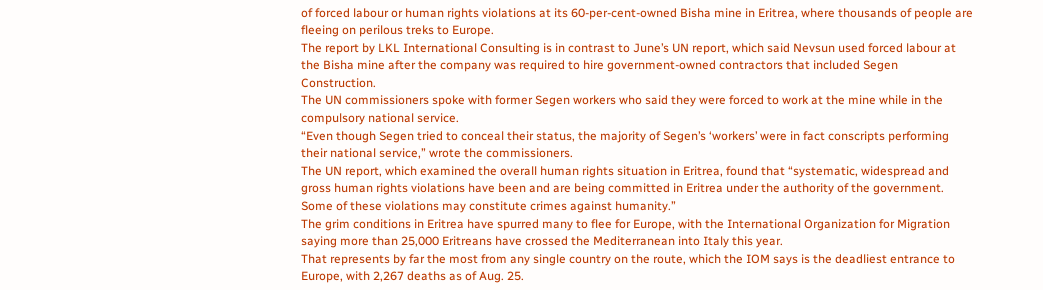of forced labour or human rights violations at its 60-per-cent-owned Bisha mine in Eritrea, where thousands of people are fleeing on perilous treks to Europe.
The report by LKL International Consulting is in contrast to June’s UN report, which said Nevsun used forced labour at the Bisha mine after the company was required to hire government-owned contractors that included Segen Construction.
The UN commissioners spoke with former Segen workers who said they were forced to work at the mine while in the compulsory national service.
“Even though Segen tried to conceal their status, the majority of Segen’s ‘workers’ were in fact conscripts performing their national service,” wrote the commissioners.
The UN report, which examined the overall human rights situation in Eritrea, found that “systematic, widespread and gross human rights violations have been and are being committed in Eritrea under the authority of the government. Some of these violations may constitute crimes against humanity.”
The grim conditions in Eritrea have spurred many to flee for Europe, with the International Organization for Migration saying more than 25,000 Eritreans have crossed the Mediterranean into Italy this year.
That represents by far the most from any single country on the route, which the IOM says is the deadliest entrance to Europe, with 2,267 deaths as of Aug. 25.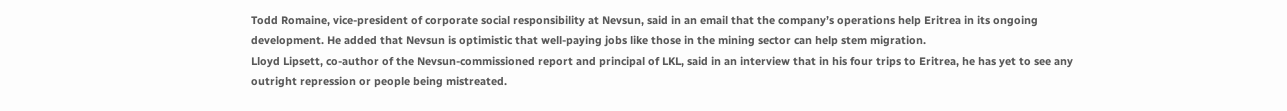Todd Romaine, vice-president of corporate social responsibility at Nevsun, said in an email that the company’s operations help Eritrea in its ongoing development. He added that Nevsun is optimistic that well-paying jobs like those in the mining sector can help stem migration.
Lloyd Lipsett, co-author of the Nevsun-commissioned report and principal of LKL, said in an interview that in his four trips to Eritrea, he has yet to see any outright repression or people being mistreated.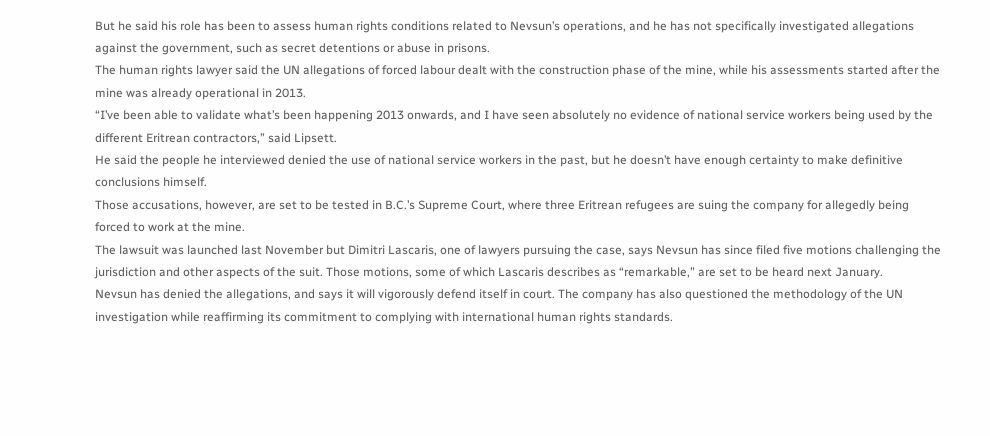But he said his role has been to assess human rights conditions related to Nevsun’s operations, and he has not specifically investigated allegations against the government, such as secret detentions or abuse in prisons.
The human rights lawyer said the UN allegations of forced labour dealt with the construction phase of the mine, while his assessments started after the mine was already operational in 2013.
“I’ve been able to validate what’s been happening 2013 onwards, and I have seen absolutely no evidence of national service workers being used by the different Eritrean contractors,” said Lipsett.
He said the people he interviewed denied the use of national service workers in the past, but he doesn’t have enough certainty to make definitive conclusions himself.
Those accusations, however, are set to be tested in B.C.’s Supreme Court, where three Eritrean refugees are suing the company for allegedly being forced to work at the mine.
The lawsuit was launched last November but Dimitri Lascaris, one of lawyers pursuing the case, says Nevsun has since filed five motions challenging the jurisdiction and other aspects of the suit. Those motions, some of which Lascaris describes as “remarkable,” are set to be heard next January.
Nevsun has denied the allegations, and says it will vigorously defend itself in court. The company has also questioned the methodology of the UN investigation while reaffirming its commitment to complying with international human rights standards.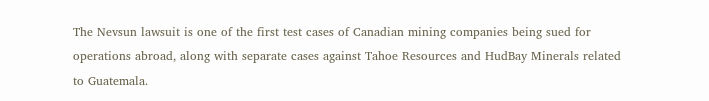The Nevsun lawsuit is one of the first test cases of Canadian mining companies being sued for operations abroad, along with separate cases against Tahoe Resources and HudBay Minerals related to Guatemala.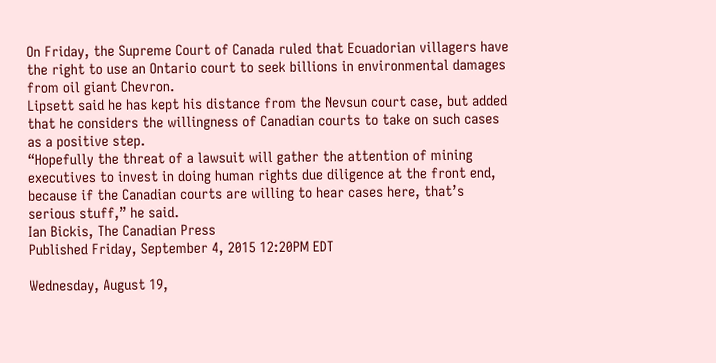On Friday, the Supreme Court of Canada ruled that Ecuadorian villagers have the right to use an Ontario court to seek billions in environmental damages from oil giant Chevron.
Lipsett said he has kept his distance from the Nevsun court case, but added that he considers the willingness of Canadian courts to take on such cases as a positive step.
“Hopefully the threat of a lawsuit will gather the attention of mining executives to invest in doing human rights due diligence at the front end, because if the Canadian courts are willing to hear cases here, that’s serious stuff,” he said.
Ian Bickis, The Canadian Press
Published Friday, September 4, 2015 12:20PM EDT

Wednesday, August 19,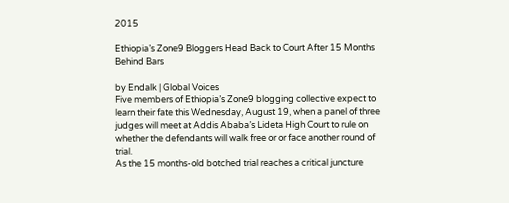2015

Ethiopia’s Zone9 Bloggers Head Back to Court After 15 Months Behind Bars

by Endalk | Global Voices
Five members of Ethiopia’s Zone9 blogging collective expect to learn their fate this Wednesday, August 19, when a panel of three judges will meet at Addis Ababa’s Lideta High Court to rule on whether the defendants will walk free or or face another round of trial.
As the 15 months-old botched trial reaches a critical juncture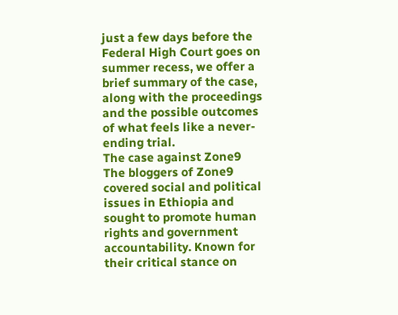just a few days before the Federal High Court goes on summer recess, we offer a brief summary of the case, along with the proceedings and the possible outcomes of what feels like a never-ending trial.
The case against Zone9
The bloggers of Zone9 covered social and political issues in Ethiopia and sought to promote human rights and government accountability. Known for their critical stance on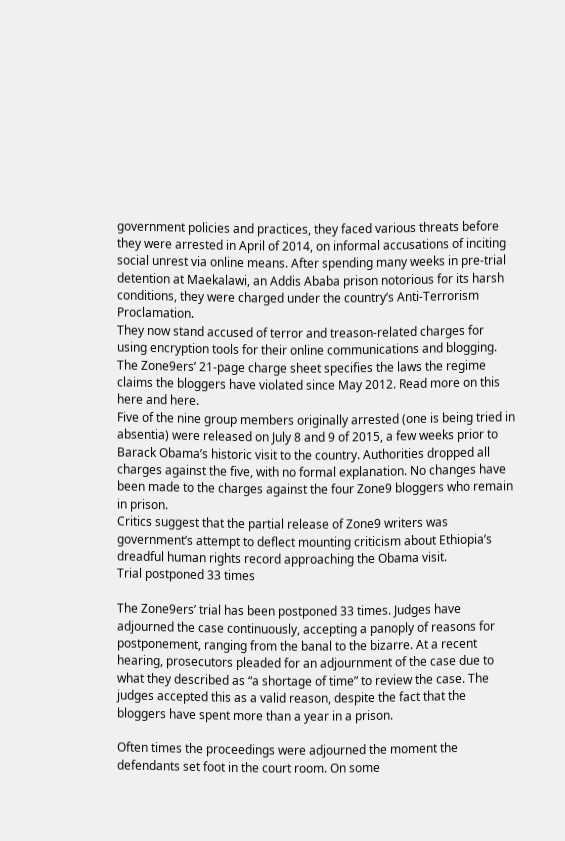government policies and practices, they faced various threats before they were arrested in April of 2014, on informal accusations of inciting social unrest via online means. After spending many weeks in pre-trial detention at Maekalawi, an Addis Ababa prison notorious for its harsh conditions, they were charged under the country’s Anti-Terrorism Proclamation.
They now stand accused of terror and treason-related charges for using encryption tools for their online communications and blogging. The Zone9ers’ 21-page charge sheet specifies the laws the regime claims the bloggers have violated since May 2012. Read more on this here and here.
Five of the nine group members originally arrested (one is being tried in absentia) were released on July 8 and 9 of 2015, a few weeks prior to Barack Obama’s historic visit to the country. Authorities dropped all charges against the five, with no formal explanation. No changes have been made to the charges against the four Zone9 bloggers who remain in prison.
Critics suggest that the partial release of Zone9 writers was government’s attempt to deflect mounting criticism about Ethiopia’s dreadful human rights record approaching the Obama visit.
Trial postponed 33 times

The Zone9ers’ trial has been postponed 33 times. Judges have adjourned the case continuously, accepting a panoply of reasons for postponement, ranging from the banal to the bizarre. At a recent hearing, prosecutors pleaded for an adjournment of the case due to what they described as “a shortage of time” to review the case. The judges accepted this as a valid reason, despite the fact that the bloggers have spent more than a year in a prison.

Often times the proceedings were adjourned the moment the defendants set foot in the court room. On some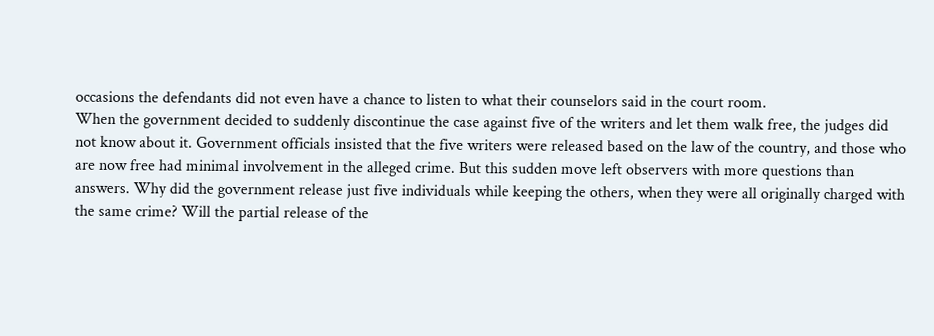occasions the defendants did not even have a chance to listen to what their counselors said in the court room.
When the government decided to suddenly discontinue the case against five of the writers and let them walk free, the judges did not know about it. Government officials insisted that the five writers were released based on the law of the country, and those who are now free had minimal involvement in the alleged crime. But this sudden move left observers with more questions than answers. Why did the government release just five individuals while keeping the others, when they were all originally charged with the same crime? Will the partial release of the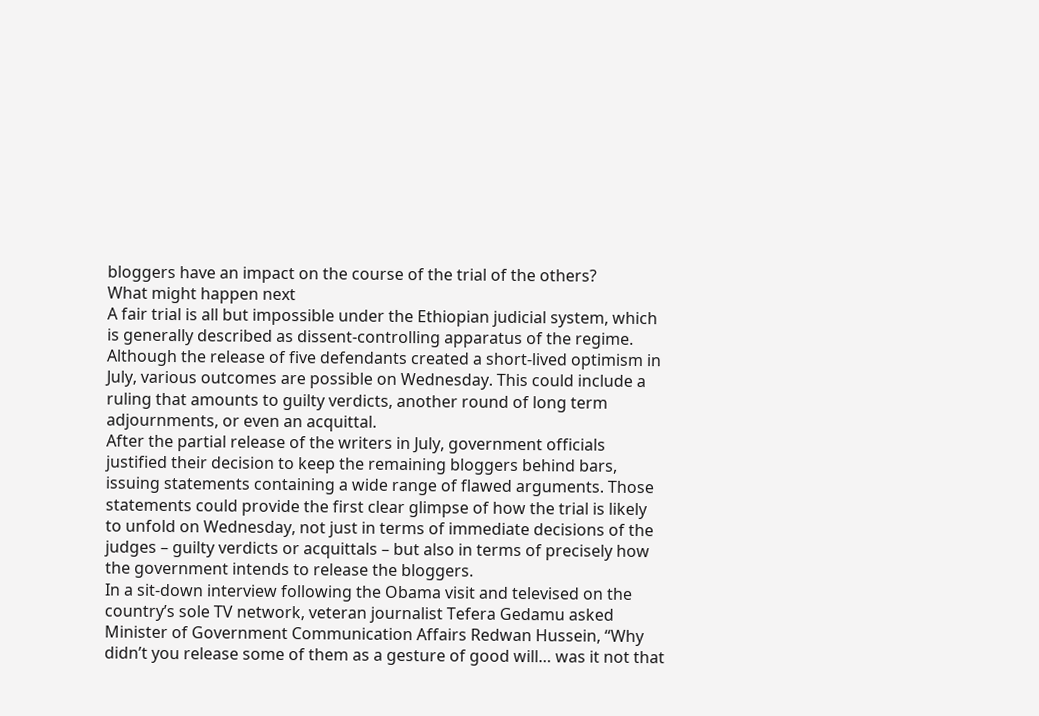bloggers have an impact on the course of the trial of the others?
What might happen next
A fair trial is all but impossible under the Ethiopian judicial system, which is generally described as dissent-controlling apparatus of the regime. Although the release of five defendants created a short-lived optimism in July, various outcomes are possible on Wednesday. This could include a ruling that amounts to guilty verdicts, another round of long term adjournments, or even an acquittal.
After the partial release of the writers in July, government officials justified their decision to keep the remaining bloggers behind bars, issuing statements containing a wide range of flawed arguments. Those statements could provide the first clear glimpse of how the trial is likely to unfold on Wednesday, not just in terms of immediate decisions of the judges – guilty verdicts or acquittals – but also in terms of precisely how the government intends to release the bloggers.
In a sit-down interview following the Obama visit and televised on the country’s sole TV network, veteran journalist Tefera Gedamu asked Minister of Government Communication Affairs Redwan Hussein, “Why didn’t you release some of them as a gesture of good will… was it not that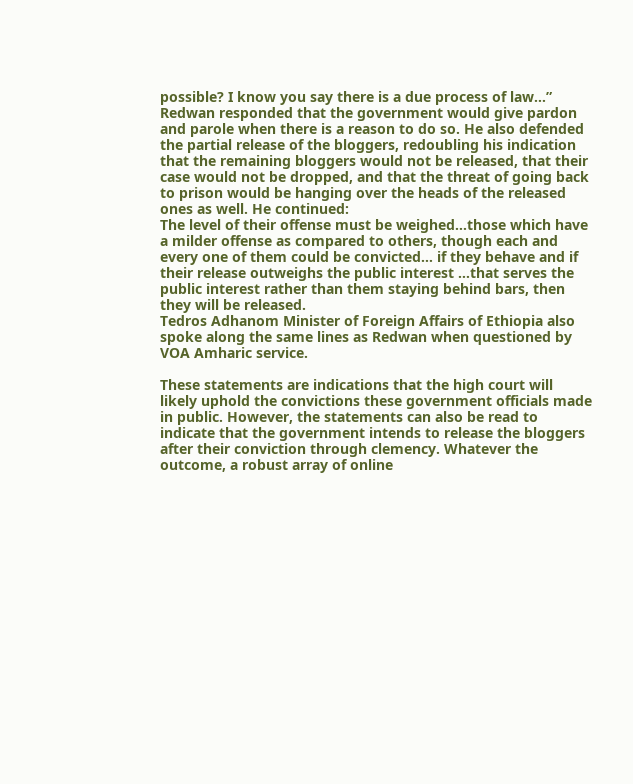possible? I know you say there is a due process of law…”
Redwan responded that the government would give pardon and parole when there is a reason to do so. He also defended the partial release of the bloggers, redoubling his indication that the remaining bloggers would not be released, that their case would not be dropped, and that the threat of going back to prison would be hanging over the heads of the released ones as well. He continued:
The level of their offense must be weighed…those which have a milder offense as compared to others, though each and every one of them could be convicted… if they behave and if their release outweighs the public interest …that serves the public interest rather than them staying behind bars, then they will be released.
Tedros Adhanom Minister of Foreign Affairs of Ethiopia also spoke along the same lines as Redwan when questioned by VOA Amharic service.

These statements are indications that the high court will likely uphold the convictions these government officials made in public. However, the statements can also be read to indicate that the government intends to release the bloggers after their conviction through clemency. Whatever the outcome, a robust array of online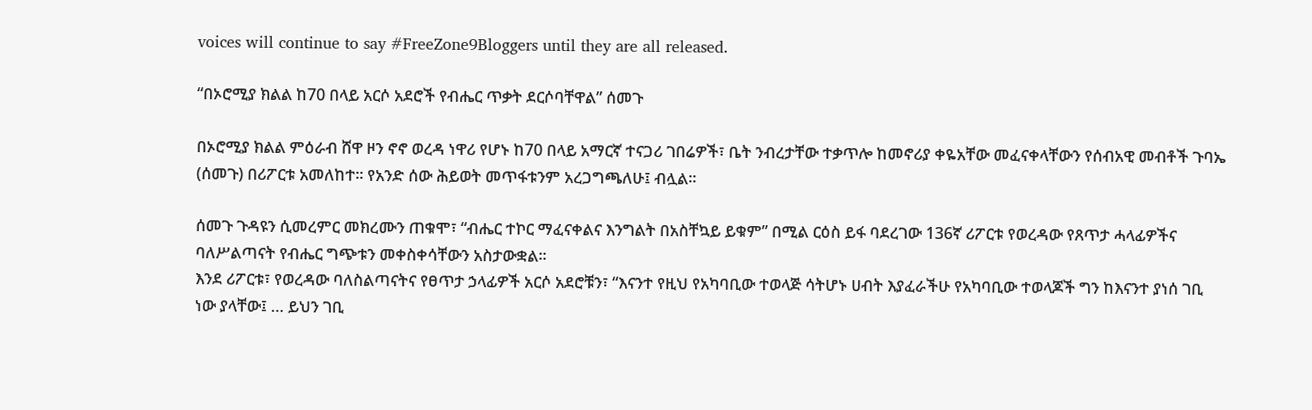voices will continue to say #FreeZone9Bloggers until they are all released.

“በኦሮሚያ ክልል ከ70 በላይ አርሶ አደሮች የብሔር ጥቃት ደርሶባቸዋል” ሰመጉ

በኦሮሚያ ክልል ምዕራብ ሸዋ ዞን ኖኖ ወረዳ ነዋሪ የሆኑ ከ70 በላይ አማርኛ ተናጋሪ ገበሬዎች፣ ቤት ንብረታቸው ተቃጥሎ ከመኖሪያ ቀዬአቸው መፈናቀላቸውን የሰብአዊ መብቶች ጉባኤ (ሰመጉ) በሪፖርቱ አመለከተ፡፡ የአንድ ሰው ሕይወት መጥፋቱንም አረጋግጫለሁ፤ ብሏል፡፡

ሰመጉ ጉዳዩን ሲመረምር መክረሙን ጠቁሞ፣ “ብሔር ተኮር ማፈናቀልና እንግልት በአስቸኳይ ይቁም” በሚል ርዕስ ይፋ ባደረገው 136ኛ ሪፖርቱ የወረዳው የጸጥታ ሓላፊዎችና ባለሥልጣናት የብሔር ግጭቱን መቀስቀሳቸውን አስታውቋል፡፡
እንደ ሪፖርቱ፣ የወረዳው ባለስልጣናትና የፀጥታ ኃላፊዎች አርሶ አደሮቹን፣ “እናንተ የዚህ የአካባቢው ተወላጅ ሳትሆኑ ሀብት እያፈራችሁ የአካባቢው ተወላጆች ግን ከእናንተ ያነሰ ገቢ ነው ያላቸው፤ … ይህን ገቢ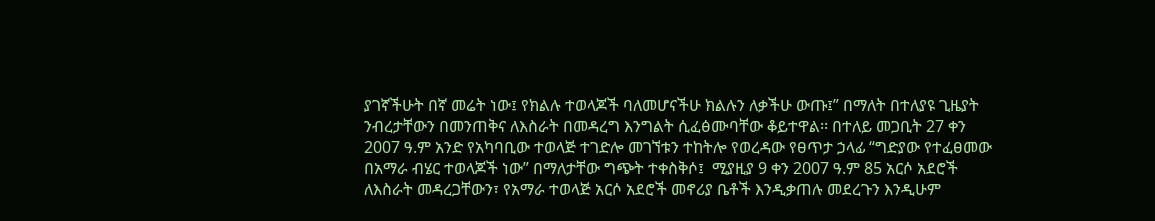ያገኛችሁት በኛ መሬት ነው፤ የክልሉ ተወላጆች ባለመሆናችሁ ክልሉን ለቃችሁ ውጡ፤” በማለት በተለያዩ ጊዜያት ንብረታቸውን በመንጠቅና ለእስራት በመዳረግ እንግልት ሲፈፅሙባቸው ቆይተዋል፡፡ በተለይ መጋቢት 27 ቀን 2007 ዓ.ም አንድ የአካባቢው ተወላጅ ተገድሎ መገኘቱን ተከትሎ የወረዳው የፀጥታ ኃላፊ “ግድያው የተፈፀመው በአማራ ብሄር ተወላጆች ነው” በማለታቸው ግጭት ተቀስቅሶ፤  ሚያዚያ 9 ቀን 2007 ዓ.ም 85 አርሶ አደሮች ለእስራት መዳረጋቸውን፣ የአማራ ተወላጅ አርሶ አደሮች መኖሪያ ቤቶች እንዲቃጠሉ መደረጉን እንዲሁም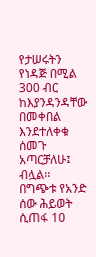የታሠሩትን የነዳጅ በሚል 300 ብር ከእያንዳንዳቸው በመቀበል እንደተለቀቁ ሰመጉ አጣርቻለሁ፤ ብሏል፡፡   በግጭቱ የአንድ ሰው ሕይወት ሲጠፋ 10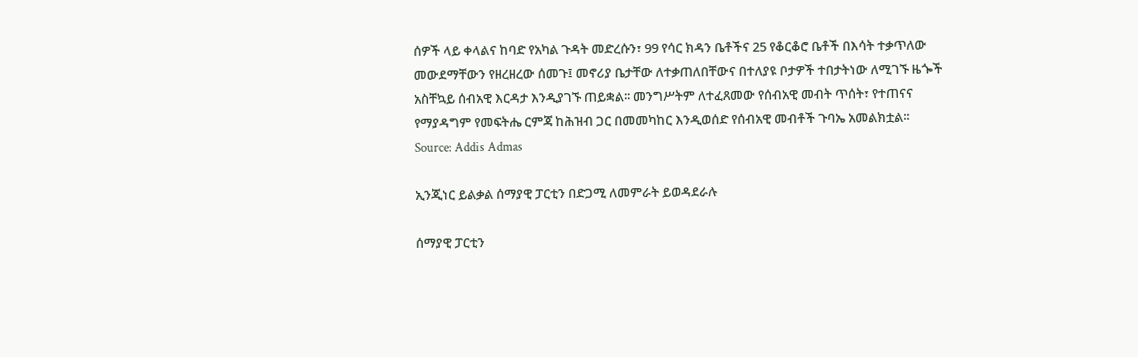ሰዎች ላይ ቀላልና ከባድ የአካል ጉዳት መድረሱን፣ 99 የሳር ክዳን ቤቶችና 25 የቆርቆሮ ቤቶች በእሳት ተቃጥለው መውደማቸውን የዘረዘረው ሰመጉ፤ መኖሪያ ቤታቸው ለተቃጠለበቸውና በተለያዩ ቦታዎች ተበታትነው ለሚገኙ ዜጐች አስቸኳይ ሰብአዊ እርዳታ እንዲያገኙ ጠይቋል፡፡ መንግሥትም ለተፈጸመው የሰብአዊ መብት ጥሰት፣ የተጠናና የማያዳግም የመፍትሔ ርምጃ ከሕዝብ ጋር በመመካከር እንዲወሰድ የሰብአዊ መብቶች ጉባኤ አመልክቷል፡፡
Source: Addis Admas

ኢንጂነር ይልቃል ሰማያዊ ፓርቲን በድጋሚ ለመምራት ይወዳደራሉ

ሰማያዊ ፓርቲን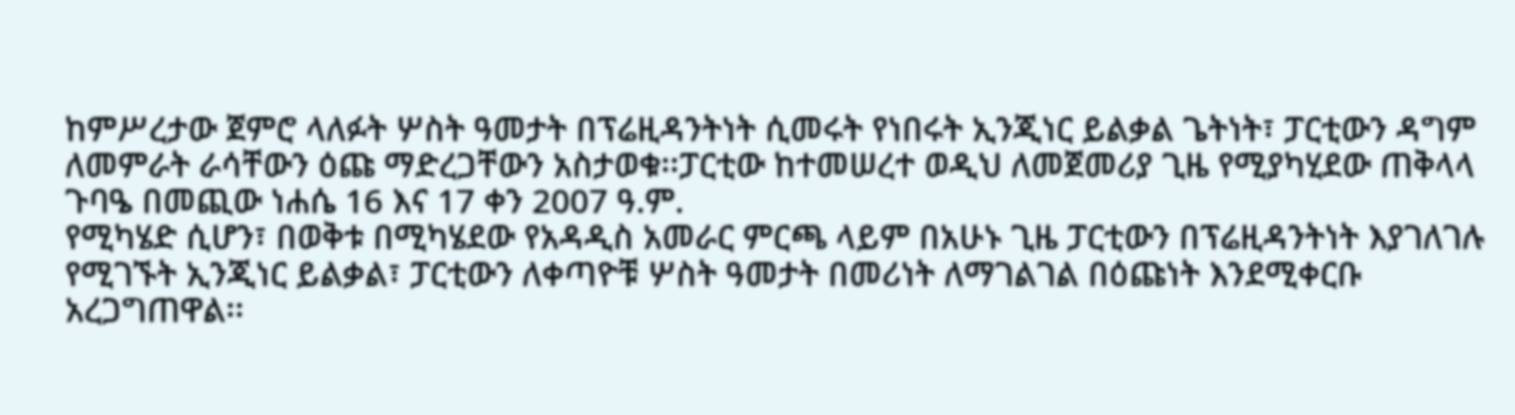ከምሥረታው ጀምሮ ላለፉት ሦስት ዓመታት በፕሬዚዳንትነት ሲመሩት የነበሩት ኢንጂነር ይልቃል ጌትነት፣ ፓርቲውን ዳግም ለመምራት ራሳቸውን ዕጩ ማድረጋቸውን አስታወቁ፡፡ፓርቲው ከተመሠረተ ወዲህ ለመጀመሪያ ጊዜ የሚያካሂደው ጠቅላላ ጉባዔ በመጪው ነሐሴ 16 እና 17 ቀን 2007 ዓ.ም.
የሚካሄድ ሲሆን፣ በወቅቱ በሚካሄደው የአዳዲስ አመራር ምርጫ ላይም በአሁኑ ጊዜ ፓርቲውን በፕሬዚዳንትነት እያገለገሉ የሚገኙት ኢንጂነር ይልቃል፣ ፓርቲውን ለቀጣዮቹ ሦስት ዓመታት በመሪነት ለማገልገል በዕጩነት እንደሚቀርቡ አረጋግጠዋል፡፡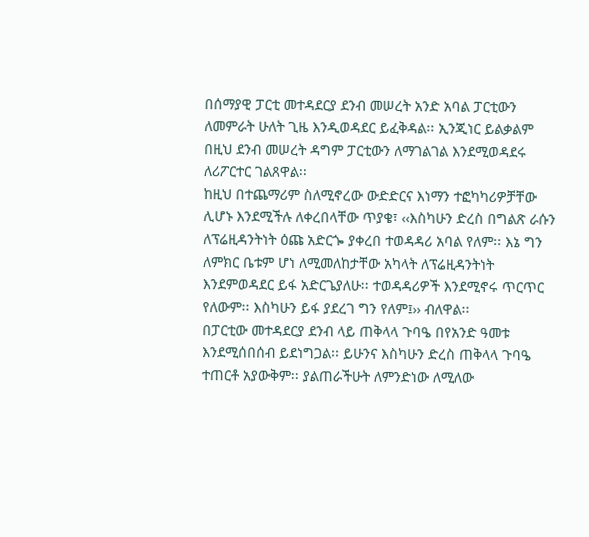በሰማያዊ ፓርቲ መተዳደርያ ደንብ መሠረት አንድ አባል ፓርቲውን ለመምራት ሁለት ጊዜ እንዲወዳደር ይፈቅዳል፡፡ ኢንጂነር ይልቃልም በዚህ ደንብ መሠረት ዳግም ፓርቲውን ለማገልገል እንደሚወዳደሩ ለሪፖርተር ገልጸዋል፡፡
ከዚህ በተጨማሪም ስለሚኖረው ውድድርና እነማን ተፎካካሪዎቻቸው ሊሆኑ እንደሚችሉ ለቀረበላቸው ጥያቄ፣ ‹‹እስካሁን ድረስ በግልጽ ራሱን ለፕሬዚዳንትነት ዕጩ አድርጐ ያቀረበ ተወዳዳሪ አባል የለም፡፡ እኔ ግን ለምክር ቤቱም ሆነ ለሚመለከታቸው አካላት ለፕሬዚዳንትነት እንደምወዳደር ይፋ አድርጌያለሁ፡፡ ተወዳዳሪዎች እንደሚኖሩ ጥርጥር የለውም፡፡ እስካሁን ይፋ ያደረገ ግን የለም፤›› ብለዋል፡፡
በፓርቲው መተዳደርያ ደንብ ላይ ጠቅላላ ጉባዔ በየአንድ ዓመቱ እንደሚሰበሰብ ይደነግጋል፡፡ ይሁንና እስካሁን ድረስ ጠቅላላ ጉባዔ ተጠርቶ አያውቅም፡፡ ያልጠራችሁት ለምንድነው ለሚለው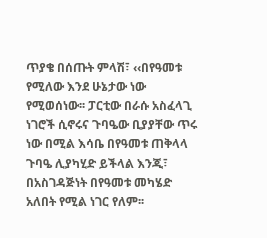ጥያቄ በሰጡት ምላሽ፣ ‹‹በየዓመቱ የሚለው እንደ ሁኔታው ነው የሚወሰነው፡፡ ፓርቲው በራሱ አስፈላጊ ነገሮች ሲኖሩና ጉባዔው ቢያያቸው ጥሩ ነው በሚል እሳቤ በየዓመቱ ጠቅላላ ጉባዔ ሊያካሂድ ይችላል እንጂ፣ በአስገዳጅነት በየዓመቱ መካሄድ አለበት የሚል ነገር የለም፡፡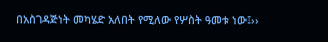በአስገዳጅነት መካሄድ አለበት የሚለው የሦስት ዓመቱ ነው፤››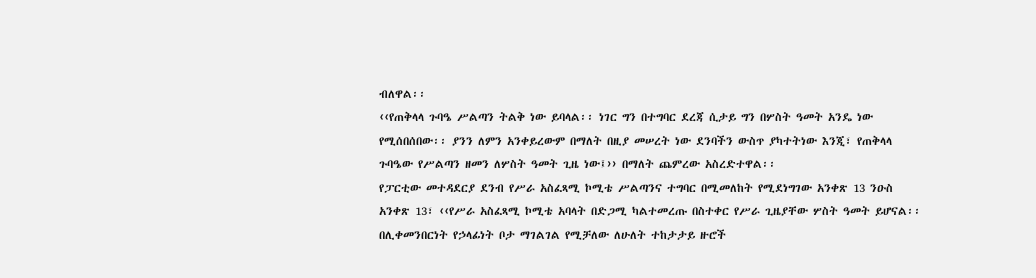ብለዋል፡፡
‹‹የጠቅላላ ጉባዔ ሥልጣን ትልቅ ነው ይባላል፡፡ ነገር ግን በተግባር ደረጃ ሲታይ ግን በሦስት ዓመት አንዴ ነው የሚሰበሰበው፡፡ ያንን ለምን አንቀይረውም በማለት በዚያ መሠረት ነው ደንባችን ውስጥ ያካተትነው እንጂ፣ የጠቅላላ ጉባዔው የሥልጣን ዘመን ለሦስት ዓመት ጊዜ ነው፤›› በማለት ጨምረው አስረድተዋል፡፡
የፓርቲው መተዳደርያ ደንብ የሥራ አስፈጻሚ ኮሚቴ ሥልጣንና ተግባር በሚመለከት የሚደነግገው አንቀጽ 13 ንዑስ አንቀጽ 13፣ ‹‹የሥራ አስፈጻሚ ኮሚቴ አባላት በድጋሚ ካልተመረጡ በስተቀር የሥራ ጊዜያቸው ሦስት ዓመት ይሆናል፡፡ በሊቀመንበርነት የኃላፊነት ቦታ ማገልገል የሚቻለው ለሁለት ተከታታይ ዙሮች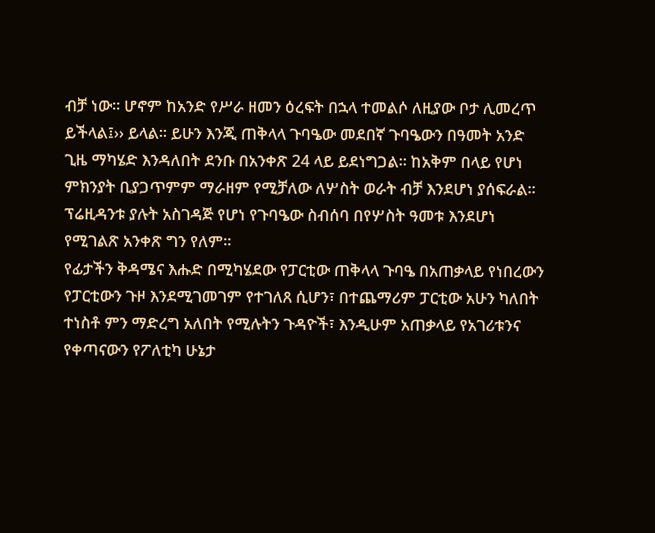ብቻ ነው፡፡ ሆኖም ከአንድ የሥራ ዘመን ዕረፍት በኋላ ተመልሶ ለዚያው ቦታ ሊመረጥ ይችላል፤›› ይላል፡፡ ይሁን እንጂ ጠቅላላ ጉባዔው መደበኛ ጉባዔውን በዓመት አንድ ጊዜ ማካሄድ እንዳለበት ደንቡ በአንቀጽ 24 ላይ ይደነግጋል፡፡ ከአቅም በላይ የሆነ ምክንያት ቢያጋጥምም ማራዘም የሚቻለው ለሦስት ወራት ብቻ እንደሆነ ያሰፍራል፡፡ ፕሬዚዳንቱ ያሉት አስገዳጅ የሆነ የጉባዔው ስብሰባ በየሦስት ዓመቱ እንደሆነ የሚገልጽ አንቀጽ ግን የለም፡፡
የፊታችን ቅዳሜና እሑድ በሚካሄደው የፓርቲው ጠቅላላ ጉባዔ በአጠቃላይ የነበረውን የፓርቲውን ጉዞ እንደሚገመገም የተገለጸ ሲሆን፣ በተጨማሪም ፓርቲው አሁን ካለበት ተነስቶ ምን ማድረግ አለበት የሚሉትን ጉዳዮች፣ እንዲሁም አጠቃላይ የአገሪቱንና የቀጣናውን የፖለቲካ ሁኔታ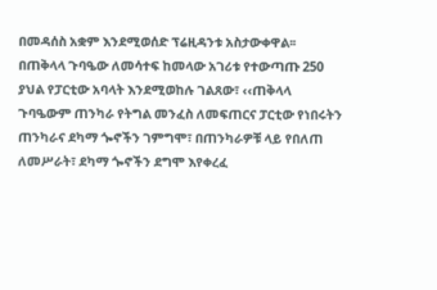በመዳሰስ አቋም እንደሚወሰድ ፕሬዚዳንቱ አስታውቀዋል፡፡
በጠቅላላ ጉባዔው ለመሳተፍ ከመላው አገሪቱ የተውጣጡ 250 ያህል የፓርቲው አባላት እንደሚወከሉ ገልጸው፣ ‹‹ጠቅላላ ጉባዔውም ጠንካራ የትግል መንፈስ ለመፍጠርና ፓርቲው የነበሩትን ጠንካራና ደካማ ጐኖችን ገምግሞ፣ በጠንካራዎቹ ላይ የበለጠ ለመሥራት፣ ደካማ ጐኖችን ደግሞ እየቀረፈ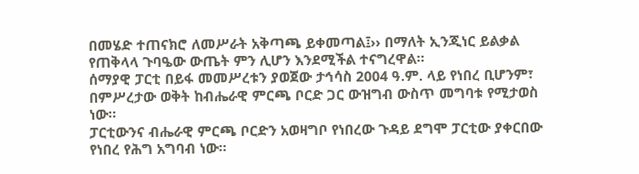በመሄድ ተጠናክሮ ለመሥራት አቅጣጫ ይቀመጣል፤›› በማለት ኢንጂነር ይልቃል የጠቅላላ ጉባዔው ውጤት ምን ሊሆን እንደሚችል ተናግረዋል፡፡
ሰማያዊ ፓርቲ በይፋ መመሥረቱን ያወጀው ታኅሳስ 2004 ዓ.ም. ላይ የነበረ ቢሆንም፣ በምሥረታው ወቅት ከብሔራዊ ምርጫ ቦርድ ጋር ውዝግብ ውስጥ መግባቱ የሚታወስ ነው፡፡
ፓርቲውንና ብሔራዊ ምርጫ ቦርድን አወዛግቦ የነበረው ጉዳይ ደግሞ ፓርቲው ያቀርበው የነበረ የሕግ አግባብ ነው፡፡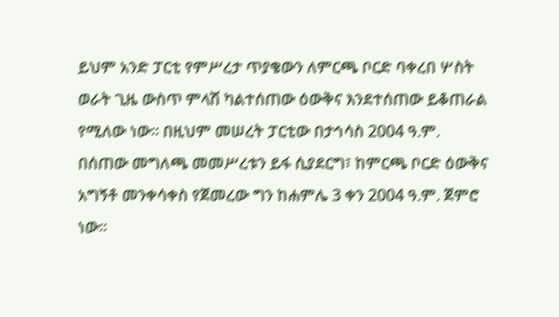ይህም አንድ ፓርቲ የምሥረታ ጥያቄውን ለምርጫ ቦርድ ባቀረበ ሦስት ወራት ጊዜ ውስጥ ምላሽ ካልተሰጠው ዕውቅና እንደተሰጠው ይቆጠራል የሚለው ነው፡፡ በዚህም መሠረት ፓርቲው በታኅሳስ 2004 ዓ.ም. በሰጠው መግለጫ መመሥረቱን ይፋ ሲያደርግ፣ ከምርጫ ቦርድ ዕውቅና አግኝቶ መንቀሳቀስ የጀመረው ግን ከሐምሌ 3 ቀን 2004 ዓ.ም. ጀምሮ ነው፡፡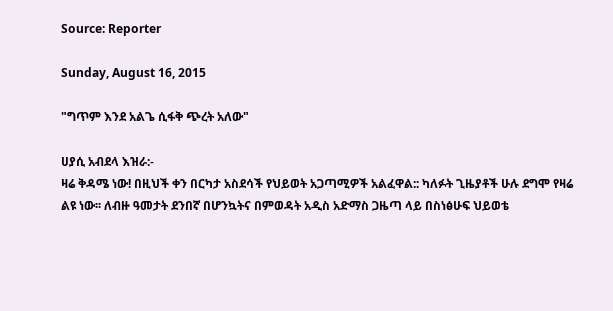Source: Reporter

Sunday, August 16, 2015

"ግጥም እንደ አልጌ ሲፋቅ ጭረት አለው"

ሀያሲ አብደላ እዝራ:-
ዛሬ ቅዳሜ ነው! በዚህች ቀን በርካታ አስደሳች የህይወት አጋጣሚዎች አልፈዋል:: ካለፉት ጊዜያቶች ሁሉ ደግሞ የዛሬ ልዩ ነው፡፡ ለብዙ ዓመታት ደንበኛ በሆንኳትና በምወዳት አዲስ አድማስ ጋዜጣ ላይ በስነፅሁፍ ህይወቴ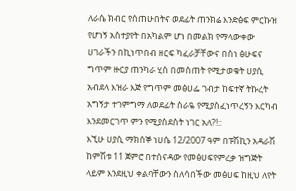ለራሴ ክብር የሰጠሁበትና ወደፊት ጠንክሬ እንድፅፍ ምርኩዝ የሆነኝ አስተያየት በአካልም ሆነ በመልክ የማላውቀው ሀገራችን በኪነጥበብ ዘርፍ ካፈራቻቸውና በስነ ፅሁፍና ግጥም ዙርያ ጠንካራ ሂስ በመስጠት የሚታወቁት ሀያሲ አብደላ እዝራ እጅ የግጥም መፅሀፌ ገብታ ከፍተኛ ትኩረት አግኝታ ተገምግማ ለወደፊት ስራዬ የሚያስፈነጥረኝን እርካብ እንደመርገጥ ምን የሚያስደስት ነገር አለ?!::
እኚሁ ሀያሲ ማክሰኞ ነሀሴ 12/2007 ዓም በፑሽኪን አዳራሽ ከምሽቱ 11 ጀምሮ በተሰናዳው የመፅሀፍየምረቃ ዝግጅት ላይም እንደዚህ ቀልባቸውን ስለሳበችው መፅሀፍ ከዚህ ለየት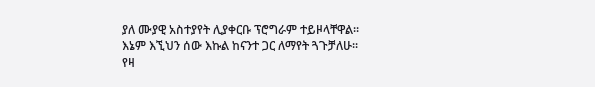ያለ ሙያዊ አስተያየት ሊያቀርቡ ፕሮግራም ተይዞላቸዋል፡፡ እኔም እኚህን ሰው እኩል ከናንተ ጋር ለማየት ጓጉቻለሁ፡፡
የዛ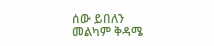ሰው ይበለን
መልካም ቅዳሜ